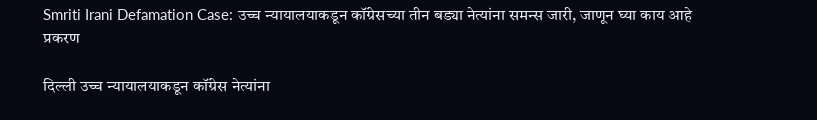Smriti Irani Defamation Case: उच्च न्यायालयाकडून कॉंग्रेसच्या तीन बड्या नेत्यांना समन्स जारी, जाणून घ्या काय आहे प्रकरण

दिल्ली उच्च न्यायालयाकडून कॉंग्रेस नेत्यांना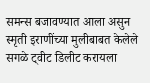समन्स बजावण्यात आला असुन स्मृती इराणींच्या मुलीबाबत केलेले सगळे ट्वीट डिलीट करायला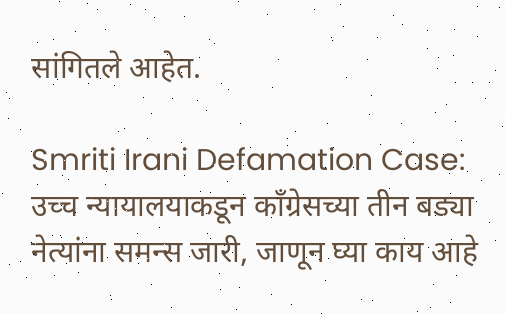सांगितले आहेत.

Smriti Irani Defamation Case: उच्च न्यायालयाकडून कॉंग्रेसच्या तीन बड्या नेत्यांना समन्स जारी, जाणून घ्या काय आहे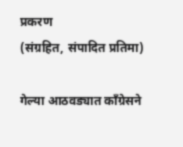प्रकरण
(संग्रहित, संपादित प्रतिमा)

गेल्या आठवड्यात कॉंग्रेसने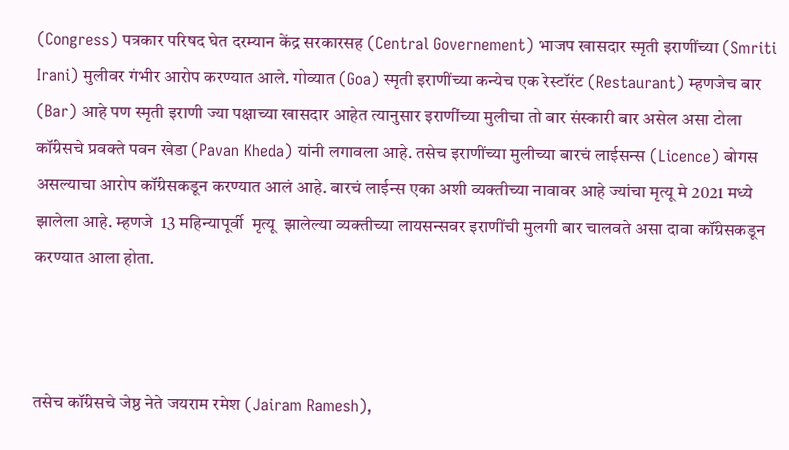(Congress) पत्रकार परिषद घेत दरम्यान केंद्र सरकारसह (Central Governement) भाजप खासदार स्मृती इराणींच्या (Smriti Irani) मुलीवर गंभीर आरोप करण्यात आले. गोव्यात (Goa) स्मृती इराणींच्या कन्येच एक रेस्टॉरंट (Restaurant) म्हणजेच बार (Bar) आहे पण स्मृती इराणी ज्या पक्षाच्या खासदार आहेत त्यानुसार इराणींच्या मुलीचा तो बार संस्कारी बार असेल असा टोला कॉंग्रेसचे प्रवक्ते पवन खेडा (Pavan Kheda) यांनी लगावला आहे. तसेच इराणींच्या मुलीच्या बारचं लाईसन्स (Licence) बोगस असल्याचा आरोप कॉंग्रेसकडून करण्यात आलं आहे. बारचं लाईन्स एका अशी व्यक्तीच्या नावावर आहे ज्यांचा मृत्यू मे 2021 मध्ये झालेला आहे. म्हणजे  13 महिन्यापूर्वी  मृत्यू  झालेल्या व्यक्तीच्या लायसन्सवर इराणींची मुलगी बार चालवते असा दावा कॉंग्रेसकडून करण्यात आला होता.



तसेच कॉंग्रेसचे जेष्ठ नेते जयराम रमेश (Jairam Ramesh),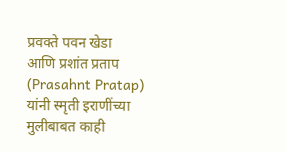प्रवक्ते पवन खेडा  आणि प्रशांत प्रताप (Prasahnt Pratap) यांनी स्मृती इराणींच्या मुलीबाबत काही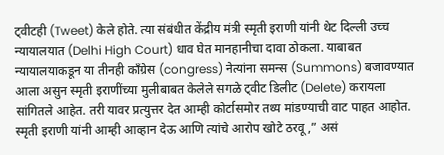ट्वीटही (Tweet) केले होते. त्या संबंधीत केंद्रीय मंत्री स्मृती इराणी यांनी थेट दिल्ली उच्च न्यायालयात (Delhi High Court) धाव घेत मानहानीचा दावा ठोकला. याबाबत न्यायालयाकडून या तीनही कॉंग्रेस (congress) नेत्यांना समन्स (Summons) बजावण्यात आला असुन स्मृती इराणींच्या मुलीबाबत केलेले सगळे ट्वीट डिलीट (Delete) करायला सांगितले आहेत. तरी यावर प्रत्युत्तर देत आम्ही कोर्टासमोर तथ्य मांडण्याची वाट पाहत आहोत. स्मृती इराणी यांनी आम्ही आव्हान देऊ आणि त्यांचे आरोप खोटे ठरवू,” असं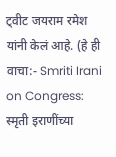ट्वीट जयराम रमेश यांनी केलं आहे. (हे ही वाचा:- Smriti Irani on Congress: स्मृती इराणींच्या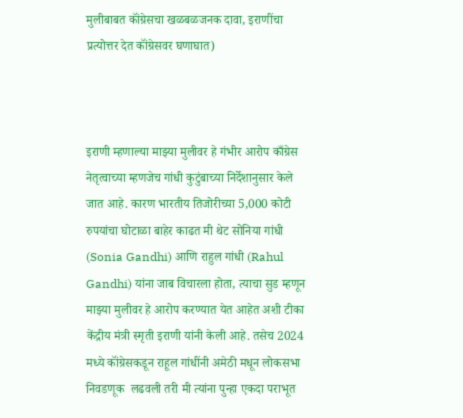मुलीबाबत कॉंग्रेसचा खळबळजनक दावा, इराणींचा प्रत्योत्तर देत कॉंग्रेसवर घणाघात)



इराणी म्हणाल्या माझ्या मुलीवर हे गंभीर आरोप काँग्रेस नेतृत्वाच्या म्हणजेच गांधी कुटुंबाच्या निर्देशानुसार केले जात आहे. कारण भारतीय तिजोरीच्या 5,000 कोटी रुपयांचा घोटाळा बाहेर काढत मी थेट सोनिया गांधी (Sonia Gandhi) आणि राहुल गांधी (Rahul Gandhi) यांना जाब विचारला होता, त्याचा सुड म्हणून माझ्या मुलीवर हे आरोप करण्यात येत आहेत अशी टीका केंद्रीय मंत्री स्मृती इराणी यांनी केली आहे. तसेच 2024 मध्ये कॉंग्रेसकडून राहूल गांधींनी अमेठी मधून लोकसभा निवडणूक  लढवली तरी मी त्यांना पुन्हा एकदा पराभूत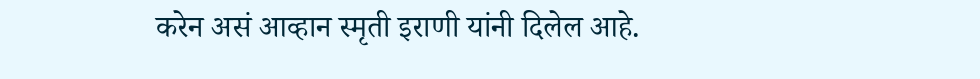करेन असं आव्हान स्मृती इराणी यांनी दिलेल आहे.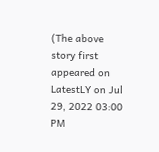(The above story first appeared on LatestLY on Jul 29, 2022 03:00 PM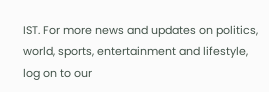IST. For more news and updates on politics, world, sports, entertainment and lifestyle, log on to our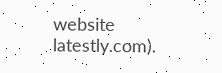website latestly.com).